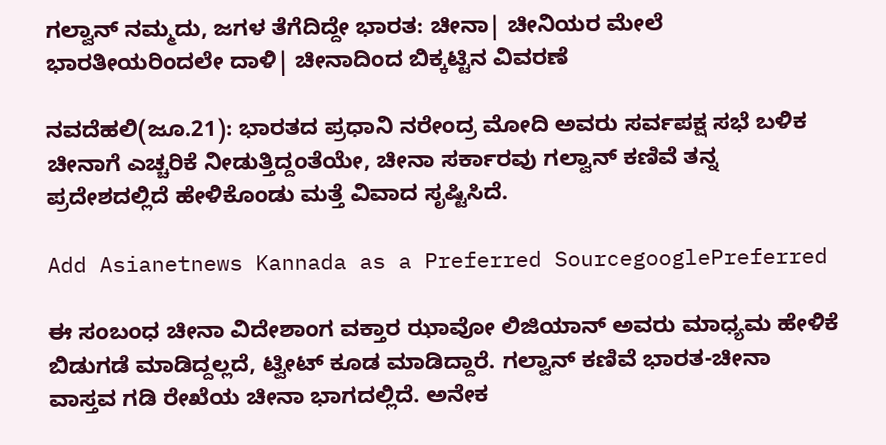ಗಲ್ವಾನ್‌ ನಮ್ಮದು, ಜಗಳ ತೆಗೆದಿದ್ದೇ ಭಾರತ: ಚೀನಾ| ಚೀನಿಯರ ಮೇಲೆ ಭಾರತೀಯರಿಂದಲೇ ದಾಳಿ| ಚೀನಾದಿಂದ ಬಿಕ್ಕಟ್ಟಿನ ವಿವರಣೆ

ನವದೆಹಲಿ(ಜೂ.21): ಭಾರತದ ಪ್ರಧಾನಿ ನರೇಂದ್ರ ಮೋದಿ ಅವರು ಸರ್ವಪಕ್ಷ ಸಭೆ ಬಳಿಕ ಚೀನಾಗೆ ಎಚ್ಚರಿಕೆ ನೀಡುತ್ತಿದ್ದಂತೆಯೇ, ಚೀನಾ ಸರ್ಕಾರವು ಗಲ್ವಾನ್‌ ಕಣಿವೆ ತನ್ನ ಪ್ರದೇಶದಲ್ಲಿದೆ ಹೇಳಿಕೊಂಡು ಮತ್ತೆ ವಿವಾದ ಸೃಷ್ಟಿಸಿದೆ.

Add Asianetnews Kannada as a Preferred SourcegooglePreferred

ಈ ಸಂಬಂಧ ಚೀನಾ ವಿದೇಶಾಂಗ ವಕ್ತಾರ ಝಾವೋ ಲಿಜಿಯಾನ್‌ ಅವರು ಮಾಧ್ಯಮ ಹೇಳಿಕೆ ಬಿಡುಗಡೆ ಮಾಡಿದ್ದಲ್ಲದೆ, ಟ್ವೀಟ್‌ ಕೂಡ ಮಾಡಿದ್ದಾರೆ. ಗಲ್ವಾನ್‌ ಕಣಿವೆ ಭಾರತ-ಚೀನಾ ವಾಸ್ತವ ಗಡಿ ರೇಖೆಯ ಚೀನಾ ಭಾಗದಲ್ಲಿದೆ. ಅನೇಕ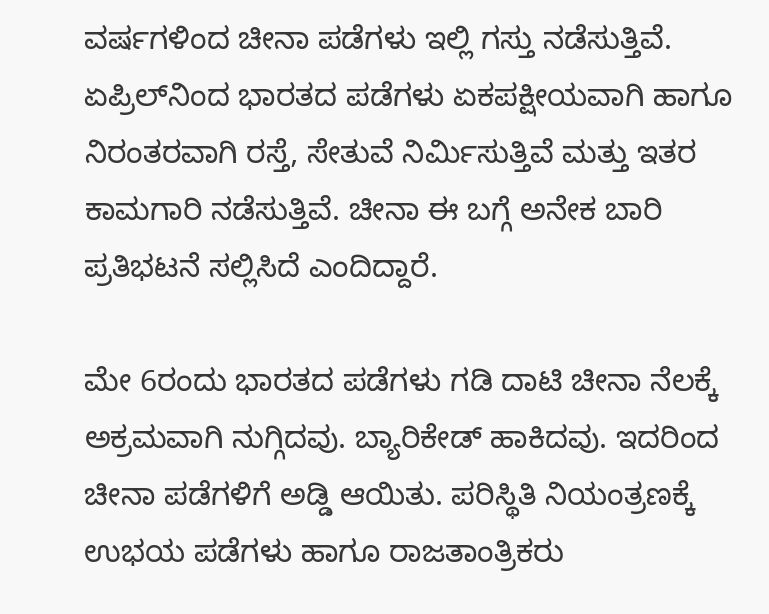ವರ್ಷಗಳಿಂದ ಚೀನಾ ಪಡೆಗಳು ಇಲ್ಲಿ ಗಸ್ತು ನಡೆಸುತ್ತಿವೆ. ಏಪ್ರಿಲ್‌ನಿಂದ ಭಾರತದ ಪಡೆಗಳು ಏಕಪಕ್ಷೀಯವಾಗಿ ಹಾಗೂ ನಿರಂತರವಾಗಿ ರಸ್ತೆ, ಸೇತುವೆ ನಿರ್ಮಿಸುತ್ತಿವೆ ಮತ್ತು ಇತರ ಕಾಮಗಾರಿ ನಡೆಸುತ್ತಿವೆ. ಚೀನಾ ಈ ಬಗ್ಗೆ ಅನೇಕ ಬಾರಿ ಪ್ರತಿಭಟನೆ ಸಲ್ಲಿಸಿದೆ ಎಂದಿದ್ದಾರೆ.

ಮೇ 6ರಂದು ಭಾರತದ ಪಡೆಗಳು ಗಡಿ ದಾಟಿ ಚೀನಾ ನೆಲಕ್ಕೆ ಅಕ್ರಮವಾಗಿ ನುಗ್ಗಿದವು. ಬ್ಯಾರಿಕೇಡ್‌ ಹಾಕಿದವು. ಇದರಿಂದ ಚೀನಾ ಪಡೆಗಳಿಗೆ ಅಡ್ಡಿ ಆಯಿತು. ಪರಿಸ್ಥಿತಿ ನಿಯಂತ್ರಣಕ್ಕೆ ಉಭಯ ಪಡೆಗಳು ಹಾಗೂ ರಾಜತಾಂತ್ರಿಕರು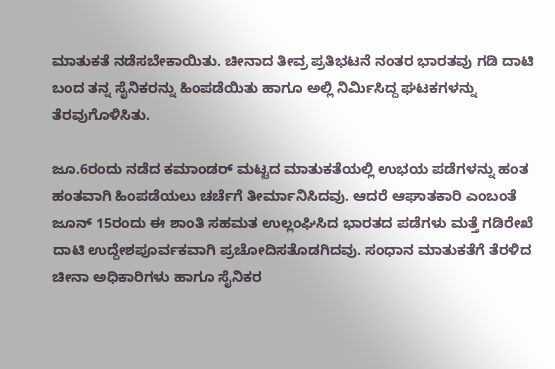ಮಾತುಕತೆ ನಡೆಸಬೇಕಾಯಿತು. ಚೀನಾದ ತೀವ್ರ ಪ್ರತಿಭಟನೆ ನಂತರ ಭಾರತವು ಗಡಿ ದಾಟಿ ಬಂದ ತನ್ನ ಸೈನಿಕರನ್ನು ಹಿಂಪಡೆಯಿತು ಹಾಗೂ ಅಲ್ಲಿ ನಿರ್ಮಿಸಿದ್ದ ಘಟಕಗಳನ್ನು ತೆರವುಗೊಳಿಸಿತು.

ಜೂ.6ರಂದು ನಡೆದ ಕಮಾಂಡರ್‌ ಮಟ್ಟದ ಮಾತುಕತೆಯಲ್ಲಿ ಉಭಯ ಪಡೆಗಳನ್ನು ಹಂತ ಹಂತವಾಗಿ ಹಿಂಪಡೆಯಲು ಚರ್ಚೆಗೆ ತೀರ್ಮಾನಿಸಿದವು. ಆದರೆ ಆಘಾತಕಾರಿ ಎಂಬಂತೆ ಜೂನ್‌ 15ರಂದು ಈ ಶಾಂತಿ ಸಹಮತ ಉಲ್ಲಂಘಿಸಿದ ಭಾರತದ ಪಡೆಗಳು ಮತ್ತೆ ಗಡಿರೇಖೆ ದಾಟಿ ಉದ್ದೇಶಪೂರ್ವಕವಾಗಿ ಪ್ರಚೋದಿಸತೊಡಗಿದವು. ಸಂಧಾನ ಮಾತುಕತೆಗೆ ತೆರಳಿದ ಚೀನಾ ಅಧಿಕಾರಿಗಳು ಹಾಗೂ ಸೈನಿಕರ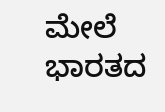ಮೇಲೆ ಭಾರತದ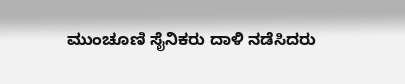ಮುಂಚೂಣಿ ಸೈನಿಕರು ದಾಳಿ ನಡೆಸಿದರು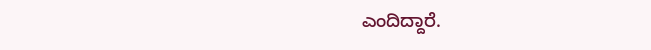ಎಂದಿದ್ದಾರೆ.